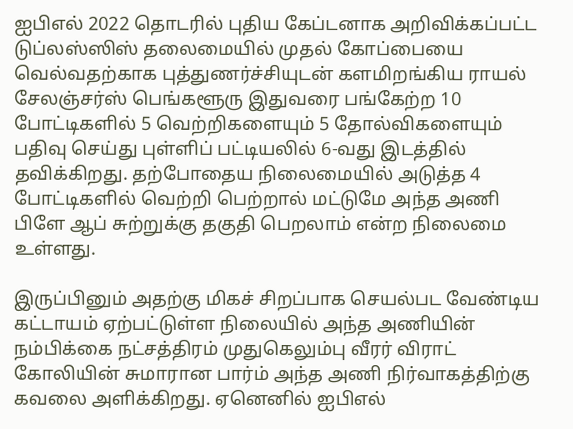ஐபிஎல் 2022 தொடரில் புதிய கேப்டனாக அறிவிக்கப்பட்ட டுப்லஸ்ஸிஸ் தலைமையில் முதல் கோப்பையை வெல்வதற்காக புத்துணர்ச்சியுடன் களமிறங்கிய ராயல் சேலஞ்சர்ஸ் பெங்களூரு இதுவரை பங்கேற்ற 10 போட்டிகளில் 5 வெற்றிகளையும் 5 தோல்விகளையும் பதிவு செய்து புள்ளிப் பட்டியலில் 6-வது இடத்தில் தவிக்கிறது. தற்போதைய நிலைமையில் அடுத்த 4 போட்டிகளில் வெற்றி பெற்றால் மட்டுமே அந்த அணி பிளே ஆப் சுற்றுக்கு தகுதி பெறலாம் என்ற நிலைமை உள்ளது.

இருப்பினும் அதற்கு மிகச் சிறப்பாக செயல்பட வேண்டிய கட்டாயம் ஏற்பட்டுள்ள நிலையில் அந்த அணியின் நம்பிக்கை நட்சத்திரம் முதுகெலும்பு வீரர் விராட் கோலியின் சுமாரான பார்ம் அந்த அணி நிர்வாகத்திற்கு கவலை அளிக்கிறது. ஏனெனில் ஐபிஎல்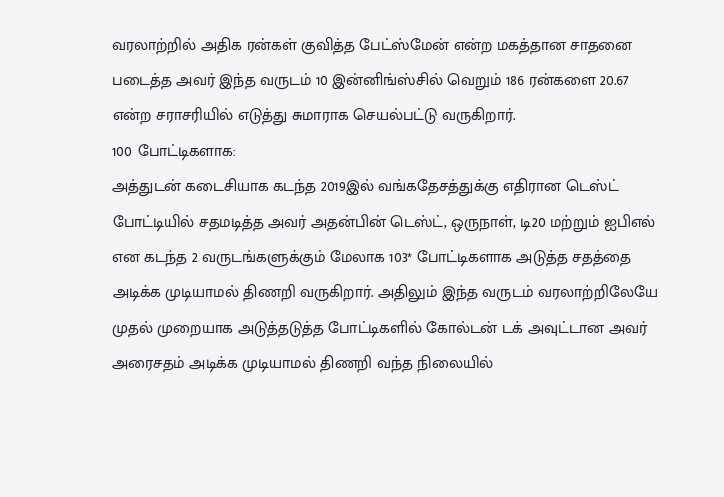வரலாற்றில் அதிக ரன்கள் குவித்த பேட்ஸ்மேன் என்ற மகத்தான சாதனை படைத்த அவர் இந்த வருடம் 10 இன்னிங்ஸ்சில் வெறும் 186 ரன்களை 20.67 என்ற சராசரியில் எடுத்து சுமாராக செயல்பட்டு வருகிறார்.
100 போட்டிகளாக:
அத்துடன் கடைசியாக கடந்த 2019இல் வங்கதேசத்துக்கு எதிரான டெஸ்ட் போட்டியில் சதமடித்த அவர் அதன்பின் டெஸ்ட், ஒருநாள், டி20 மற்றும் ஐபிஎல் என கடந்த 2 வருடங்களுக்கும் மேலாக 103* போட்டிகளாக அடுத்த சதத்தை அடிக்க முடியாமல் திணறி வருகிறார். அதிலும் இந்த வருடம் வரலாற்றிலேயே முதல் முறையாக அடுத்தடுத்த போட்டிகளில் கோல்டன் டக் அவுட்டான அவர் அரைசதம் அடிக்க முடியாமல் திணறி வந்த நிலையில்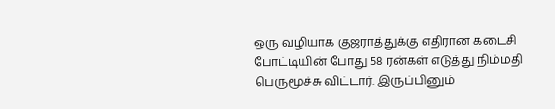ஒரு வழியாக குஜராத்துக்கு எதிரான கடைசி போட்டியின் போது 58 ரன்கள் எடுத்து நிம்மதி பெருமூச்சு விட்டார். இருப்பினும்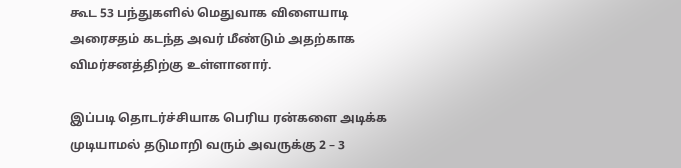கூட 53 பந்துகளில் மெதுவாக விளையாடி அரைசதம் கடந்த அவர் மீண்டும் அதற்காக விமர்சனத்திற்கு உள்ளானார்.

இப்படி தொடர்ச்சியாக பெரிய ரன்களை அடிக்க முடியாமல் தடுமாறி வரும் அவருக்கு 2 – 3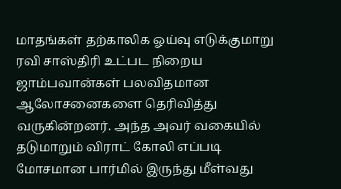மாதங்கள் தற்காலிக ஓய்வு எடுக்குமாறு ரவி சாஸ்திரி உட்பட நிறைய ஜாம்பவான்கள் பலவிதமான ஆலோசனைகளை தெரிவித்து வருகின்றனர். அந்த அவர் வகையில் தடுமாறும் விராட் கோலி எப்படி மோசமான பார்மில் இருந்து மீள்வது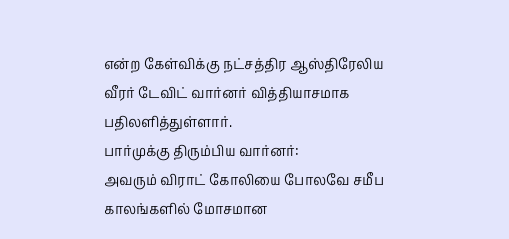என்ற கேள்விக்கு நட்சத்திர ஆஸ்திரேலிய வீரர் டேவிட் வார்னர் வித்தியாசமாக பதிலளித்துள்ளார்.
பார்முக்கு திரும்பிய வார்னர்:
அவரும் விராட் கோலியை போலவே சமீப காலங்களில் மோசமான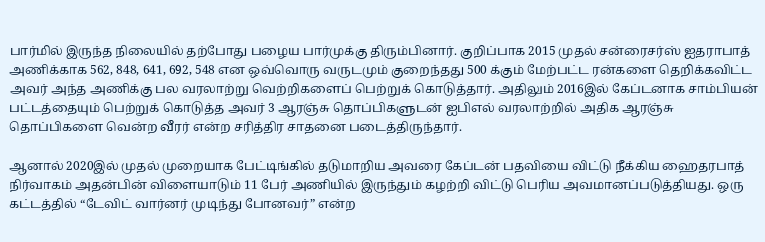பார்மில் இருந்த நிலையில் தற்போது பழைய பார்முக்கு திரும்பினார். குறிப்பாக 2015 முதல் சன்ரைசர்ஸ் ஐதராபாத் அணிக்காக 562, 848, 641, 692, 548 என ஒவ்வொரு வருடமும் குறைந்தது 500 க்கும் மேற்பட்ட ரன்களை தெறிக்கவிட்ட அவர் அந்த அணிக்கு பல வரலாற்று வெற்றிகளைப் பெற்றுக் கொடுத்தார். அதிலும் 2016இல் கேப்டனாக சாம்பியன் பட்டத்தையும் பெற்றுக் கொடுத்த அவர் 3 ஆரஞ்சு தொப்பிகளுடன் ஐபிஎல் வரலாற்றில் அதிக ஆரஞ்சு தொப்பிகளை வென்ற வீரர் என்ற சரித்திர சாதனை படைத்திருந்தார்.

ஆனால் 2020இல் முதல் முறையாக பேட்டிங்கில் தடுமாறிய அவரை கேப்டன் பதவியை விட்டு நீக்கிய ஹைதரபாத் நிர்வாகம் அதன்பின் விளையாடும் 11 பேர் அணியில் இருந்தும் கழற்றி விட்டு பெரிய அவமானப்படுத்தியது. ஒரு கட்டத்தில் “டேவிட் வார்னர் முடிந்து போனவர்” என்ற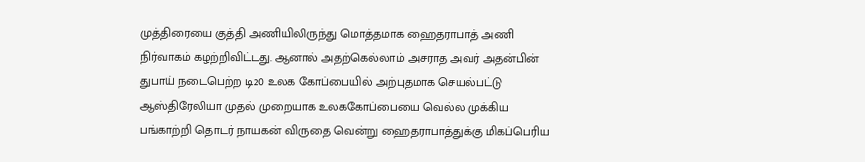முத்திரையை குத்தி அணியிலிருந்து மொத்தமாக ஹைதராபாத் அணி நிர்வாகம் கழற்றிவிட்டது. ஆனால் அதற்கெல்லாம் அசராத அவர் அதன்பின் துபாய் நடைபெற்ற டி20 உலக கோப்பையில் அற்புதமாக செயல்பட்டு ஆஸ்திரேலியா முதல் முறையாக உலககோப்பையை வெல்ல முக்கிய பங்காற்றி தொடர் நாயகன் விருதை வென்று ஹைதராபாத்துக்கு மிகப்பெரிய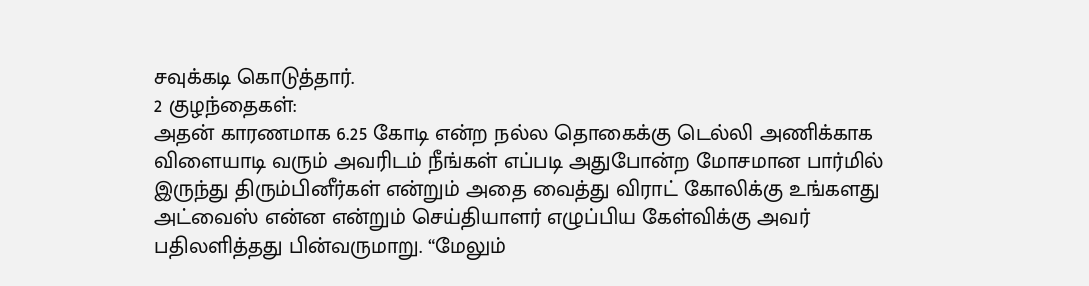சவுக்கடி கொடுத்தார்.
2 குழந்தைகள்:
அதன் காரணமாக 6.25 கோடி என்ற நல்ல தொகைக்கு டெல்லி அணிக்காக விளையாடி வரும் அவரிடம் நீங்கள் எப்படி அதுபோன்ற மோசமான பார்மில் இருந்து திரும்பினீர்கள் என்றும் அதை வைத்து விராட் கோலிக்கு உங்களது அட்வைஸ் என்ன என்றும் செய்தியாளர் எழுப்பிய கேள்விக்கு அவர் பதிலளித்தது பின்வருமாறு. “மேலும்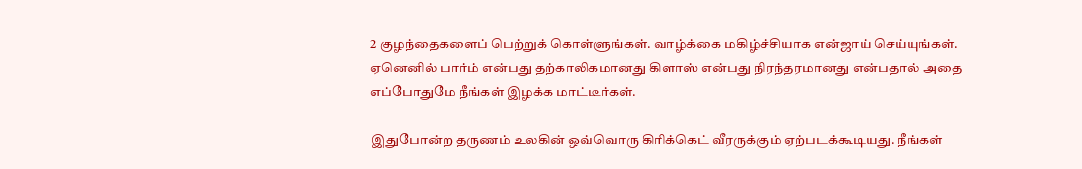2 குழந்தைகளைப் பெற்றுக் கொள்ளுங்கள். வாழ்க்கை மகிழ்ச்சியாக என்ஜாய் செய்யுங்கள். ஏனெனில் பார்ம் என்பது தற்காலிகமானது கிளாஸ் என்பது நிரந்தரமானது என்பதால் அதை எப்போதுமே நீங்கள் இழக்க மாட்டீர்கள்.

இதுபோன்ற தருணம் உலகின் ஒவ்வொரு கிரிக்கெட் வீரருக்கும் ஏற்படக்கூடியது. நீங்கள்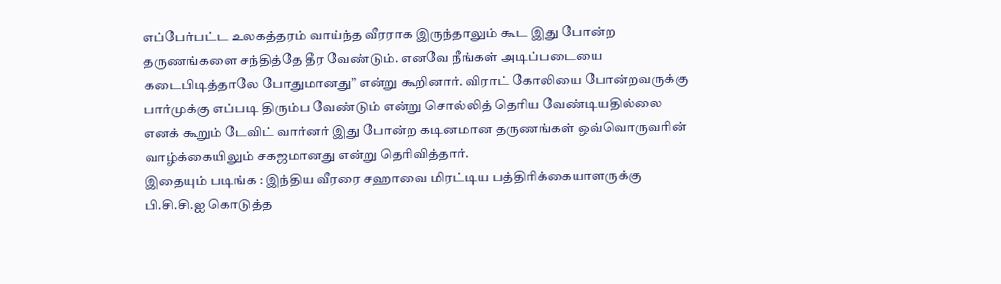எப்பேர்பட்ட உலகத்தரம் வாய்ந்த வீரராக இருந்தாலும் கூட இது போன்ற தருணங்களை சந்தித்தே தீர வேண்டும். எனவே நீங்கள் அடிப்படையை கடைபிடித்தாலே போதுமானது” என்று கூறினார். விராட் கோலியை போன்றவருக்கு பார்முக்கு எப்படி திரும்ப வேண்டும் என்று சொல்லித் தெரிய வேண்டியதில்லை எனக் கூறும் டேவிட் வார்னர் இது போன்ற கடினமான தருணங்கள் ஒவ்வொருவரின் வாழ்க்கையிலும் சகஜமானது என்று தெரிவித்தார்.
இதையும் படிங்க : இந்திய வீரரை சஹாவை மிரட்டிய பத்திரிக்கையாளருக்கு பி.சி.சி.ஐ கொடுத்த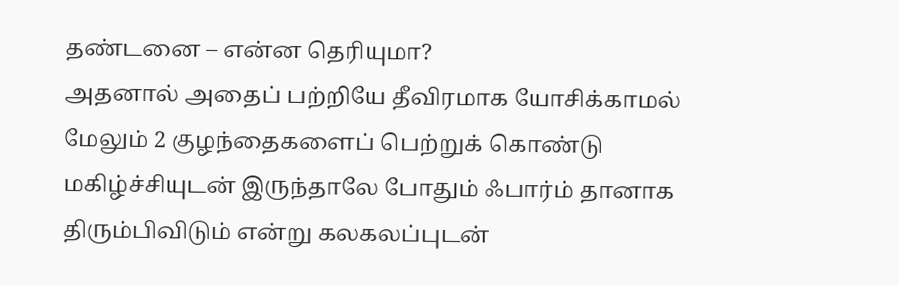தண்டனை – என்ன தெரியுமா?
அதனால் அதைப் பற்றியே தீவிரமாக யோசிக்காமல் மேலும் 2 குழந்தைகளைப் பெற்றுக் கொண்டு மகிழ்ச்சியுடன் இருந்தாலே போதும் ஃபார்ம் தானாக திரும்பிவிடும் என்று கலகலப்புடன்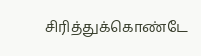சிரித்துக்கொண்டே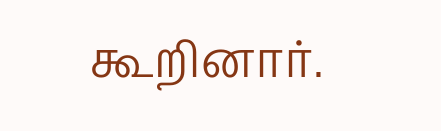கூறினார்.